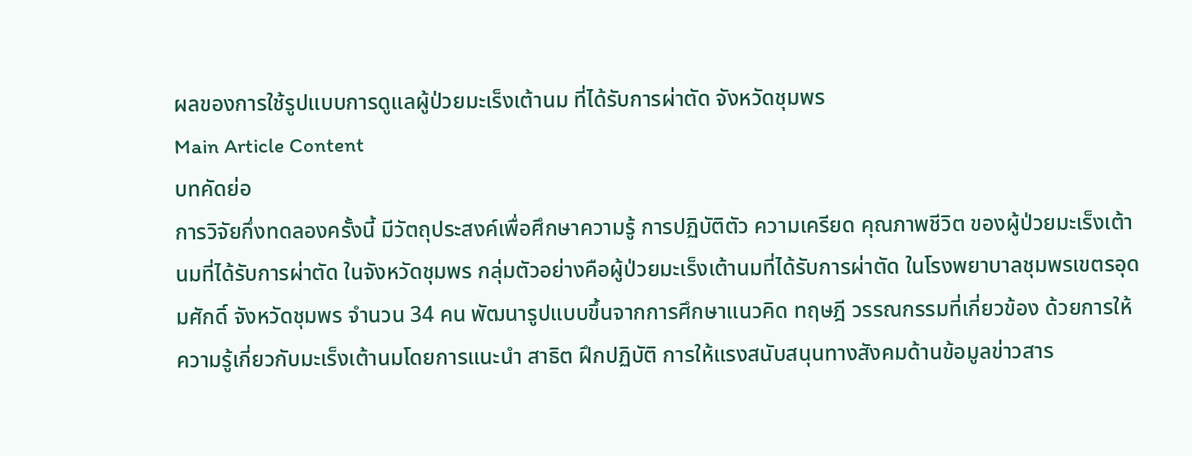ผลของการใช้รูปแบบการดูแลผู้ป่วยมะเร็งเต้านม ที่ได้รับการผ่าตัด จังหวัดชุมพร
Main Article Content
บทคัดย่อ
การวิจัยกึ่งทดลองครั้งนี้ มีวัตถุประสงค์เพื่อศึกษาความรู้ การปฏิบัติตัว ความเครียด คุณภาพชีวิต ของผู้ป่วยมะเร็งเต้านมที่ได้รับการผ่าตัด ในจังหวัดชุมพร กลุ่มตัวอย่างคือผู้ป่วยมะเร็งเต้านมที่ได้รับการผ่าตัด ในโรงพยาบาลชุมพรเขตรอุดมศักดิ์ จังหวัดชุมพร จำนวน 34 คน พัฒนารูปแบบขึ้นจากการศึกษาแนวคิด ทฤษฎี วรรณกรรมที่เกี่ยวข้อง ด้วยการให้ความรู้เกี่ยวกับมะเร็งเต้านมโดยการแนะนำ สาธิต ฝึกปฏิบัติ การให้แรงสนับสนุนทางสังคมด้านข้อมูลข่าวสาร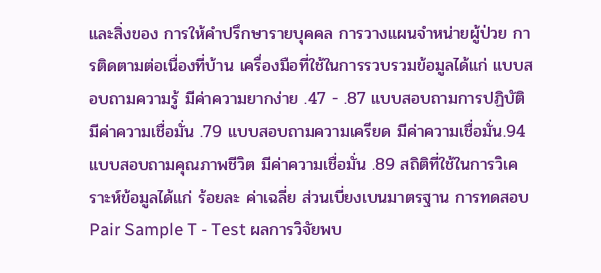และสิ่งของ การให้คำปรึกษารายบุคคล การวางแผนจำหน่ายผู้ป่วย การติดตามต่อเนื่องที่บ้าน เครื่องมือที่ใช้ในการรวบรวมข้อมูลได้แก่ แบบสอบถามความรู้ มีค่าความยากง่าย .47 - .87 แบบสอบถามการปฏิบัติ มีค่าความเชื่อมั่น .79 แบบสอบถามความเครียด มีค่าความเชื่อมั่น.94 แบบสอบถามคุณภาพชีวิต มีค่าความเชื่อมั่น .89 สถิติที่ใช้ในการวิเคราะห์ข้อมูลได้แก่ ร้อยละ ค่าเฉลี่ย ส่วนเบี่ยงเบนมาตรฐาน การทดสอบ Pair Sample T - Test ผลการวิจัยพบ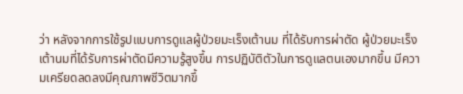ว่า หลังจากการใช้รูปแบบการดูแลผู้ป่วยมะเร็งเต้านม ที่ได้รับการผ่าตัด ผู้ป่วยมะเร็งเต้านมที่ได้รับการผ่าตัดมีความรู้สูงขึ้น การปฏิบัติตัวในการดูแลตนเองมากขึ้น มีความเครียดลดลงมีคุณภาพชีวิตมากขึ้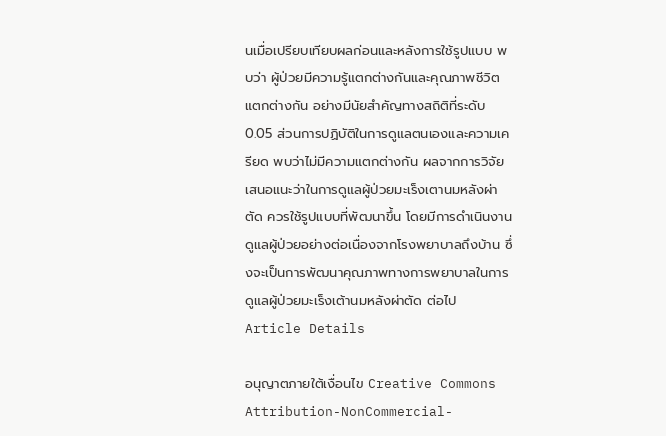นเมื่อเปรียบเทียบผลก่อนและหลังการใช้รูปแบบ พบว่า ผู้ป่วยมีความรู้แตกต่างกันและคุณภาพชีวิตแตกต่างกัน อย่างมีนัยสำคัญทางสถิติที่ระดับ 0.05 ส่วนการปฏิบัติในการดูแลตนเองและความเครียด พบว่าไม่มีความแตกต่างกัน ผลจากการวิจัย เสนอแนะว่าในการดูแลผู้ป่วยมะเร็งเตานมหลังผ่าตัด ควรใช้รูปแบบที่พัฒนาขึ้น โดยมีการดำเนินงานดูแลผู้ป่วยอย่างต่อเนื่องจากโรงพยาบาลถึงบ้าน ซึ่งจะเป็นการพัฒนาคุณภาพทางการพยาบาลในการดูแลผู้ป่วยมะเร็งเต้านมหลังผ่าตัด ต่อไป
Article Details

อนุญาตภายใต้เงื่อนไข Creative Commons Attribution-NonCommercial-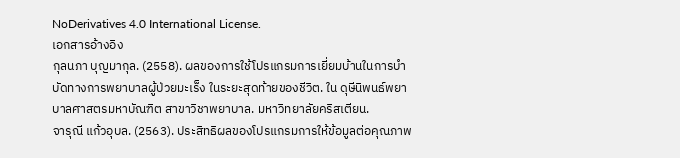NoDerivatives 4.0 International License.
เอกสารอ้างอิง
กุลนภา บุญมากุล. (2558). ผลของการใช้โปรแกรมการเยี่ยมบ้านในการบำบัดทางการพยาบาลผู้ป่วยมะเร็ง ในระยะสุดท้ายของชีวิต. ใน ดุษีนิพนธ์พยาบาลศาสตรมหาบัณฑิต สาขาวิชาพยาบาล. มหาวิทยาลัยคริสเตียน.
จารุณี แก้วอุบล. (2563). ประสิทธิผลของโปรแกรมการให้ข้อมูลต่อคุณภาพ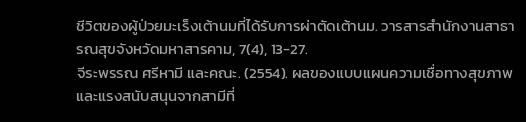ชีวิตของผู้ป่วยมะเร็งเต้านมที่ได้รับการผ่าตัดเต้านม. วารสารสำนักงานสาธารณสุขจังหวัดมหาสารคาม, 7(4), 13-27.
จีระพรรณ ศรีหามี และคณะ. (2554). ผลของแบบแผนความเชื่อทางสุขภาพและแรงสนับสนุนจากสามีที่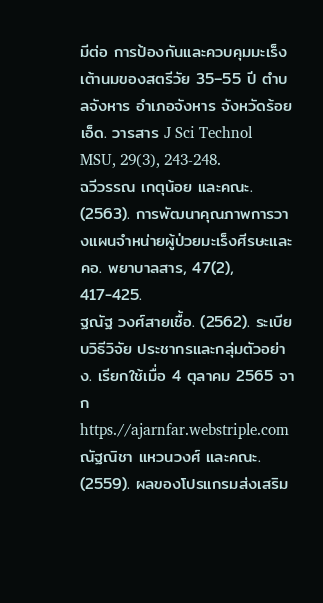มีต่อ การป้องกันและควบคุมมะเร็งเต้านมของสตรีวัย 35–55 ปี ตำบลจังหาร อำเภอจังหาร จังหวัดร้อยเอ็ด. วารสาร J Sci Technol MSU, 29(3), 243-248.
ฉวีวรรณ เกตุน้อย และคณะ. (2563). การพัฒนาคุณภาพการวางแผนจำหน่ายผู้ป่วยมะเร็งศีรษะและคอ. พยาบาลสาร, 47(2), 417-425.
ฐณัฐ วงศ์สายเชื้อ. (2562). ระเบียบวิธีวิจัย ประชากรและกลุ่มตัวอย่าง. เรียกใช้เมื่อ 4 ตุลาคม 2565 จาก https.//ajarnfar.webstriple.com
ณัฐณิชา แหวนวงศ์ และคณะ. (2559). ผลของโปรแกรมส่งเสริม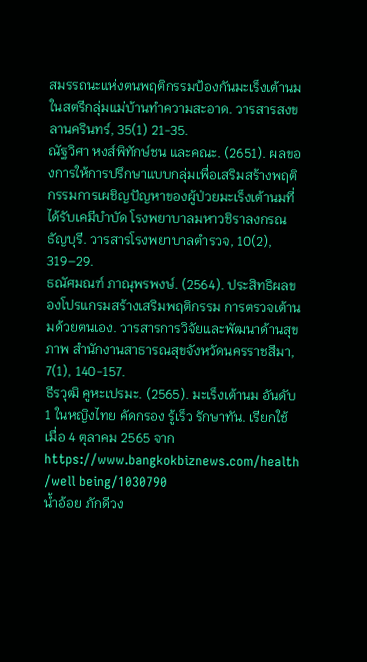สมรรถนะแห่งตนพฤติกรรมป้องกันมะเร็งเต้านมในสตรีกลุ่มแม่บ้านทำความสะอาด. วารสารสงขลานครินทร์, 35(1) 21-35.
ณัฐวิศา หงส์พิทักษ์ชน และคณะ. (2651). ผลของการให้การปรึกษาแบบกลุ่มเพื่อเสริมสร้างพฤติกรรมการเผชิญปัญหาของผู้ป่วยมะเร็งเต้านมที่ได้รับเคมีบำบัด โรงพยาบาลมหาวชิราลงกรณธัญบุรี. วารสารโรงพยาบาลตำรวจ, 10(2), 319–29.
ธณัศมณฑ์ ภาณุพรพงษ์. (2564). ประสิทธิผลของโปรแกรมสร้างเสริมพฤติกรรม การตรวจเต้านมด้วยตนเอง. วารสารการวิจัยและพัฒนาด้านสุขภาพ สำนักงานสาธารณสุขจังหวัดนครราชสีมา, 7(1), 140-157.
ธีรวุฒิ คูหะเปรมะ. (2565). มะเร็งเต้านม อันดับ 1 ในหญิงไทย คัดกรอง รู้เร็ว รักษาทัน. เรียกใช้เมื่อ 4 ตุลาคม 2565 จาก https://www.bangkokbiznews.com/health /well being/1030790
น้ำอ้อย ภักดีวง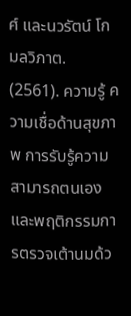ศ์ และนวรัตน์ โกมลวิภาต. (2561). ความรู้ ความเชื่อด้านสุขภาพ การรับรู้ความสามารถตนเองและพฤติกรรมการตรวจเต้านมด้ว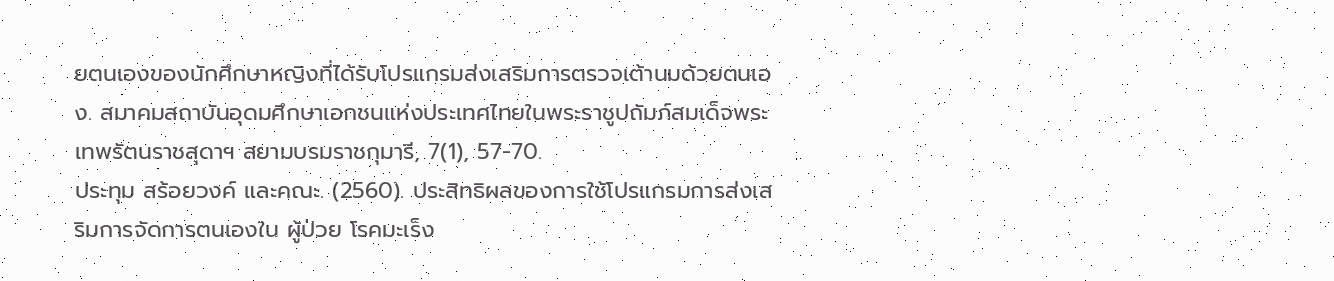ยตนเองของนักศึกษาหญิงที่ได้รับโปรแกรมส่งเสริมการตรวจเต้านมด้วยตนเอง. สมาคมสถาบันอุดมศึกษาเอกชนแห่งประเทศไทยในพระราชูปถัมภ์สมเด็จพระเทพรัตนราชสุดาฯ สยามบรมราชกุมารี, 7(1), 57-70.
ประทุม สร้อยวงค์ และคณะ. (2560). ประสิทธิผลของการใช้โปรแกรมการส่งเสริมการจัดการตนเองใน ผู้ป่วย โรคมะเร็ง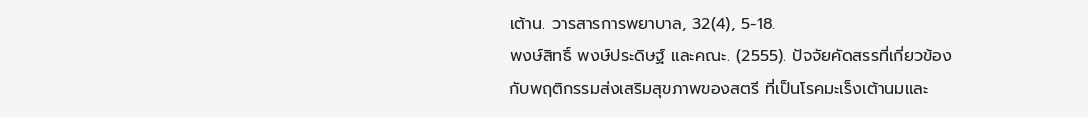เต้าน. วารสารการพยาบาล, 32(4), 5-18.
พงษ์สิทธิ์ พงษ์ประดิษฐ์ และคณะ. (2555). ปัจจัยคัดสรรที่เกี่ยวข้องกับพฤติกรรมส่งเสริมสุขภาพของสตรี ที่เป็นโรคมะเร็งเต้านมและ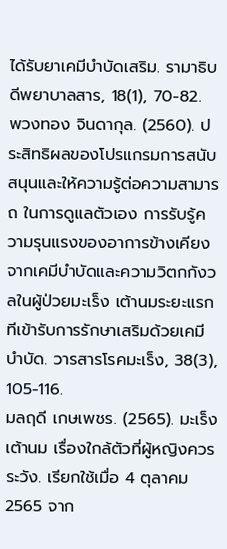ได้รับยาเคมีบำบัดเสริม. รามาธิบดีพยาบาลสาร, 18(1), 70-82.
พวงทอง จินดากุล. (2560). ประสิทธิผลของโปรแกรมการสนับสนุนและให้ความรู้ต่อความสามารถ ในการดูแลตัวเอง การรับรู้ความรุนแรงของอาการข้างเคียงจากเคมีบําบัดและความวิตกกังวลในผู้ป่วยมะเร็ง เต้านมระยะแรกทีเข้ารับการรักษาเสริมด้วยเคมีบําบัด. วารสารโรคมะเร็ง, 38(3), 105-116.
มลฤดี เกษเพชร. (2565). มะเร็งเต้านม เรื่องใกล้ตัวที่ผู้หญิงควรระวัง. เรียกใช้เมื่อ 4 ตุลาคม 2565 จาก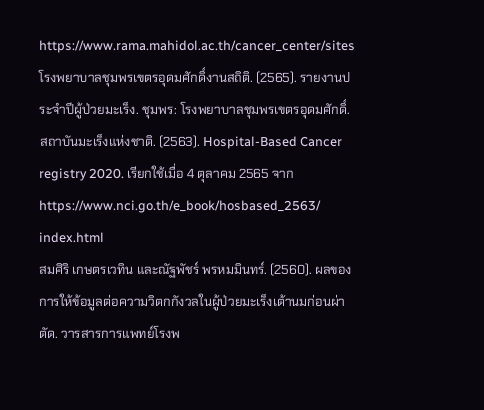https://www.rama.mahidol.ac.th/cancer_center/sites
โรงพยาบาลชุมพรเขตรอุดมศักดิ์งานสถิติ. (2565). รายงานประจำปีผู้ป่วยมะเร็ง. ชุมพร: โรงพยาบาลชุมพรเขตรอุดมศักดิ์.
สถาบันมะเร็งแห่งชาติ. (2563). Hospital-Based Cancer registry 2020. เรียกใช้เมื่อ 4 ตุลาคม 2565 จาก https://www.nci.go.th/e_book/hosbased_2563/ index.html
สมศิริ เกษตรเวทิน และณัฐพัชร์ พรหมมินทร์. (2560). ผลของการให้ข้อมูลต่อความวิตกกังวลในผู้ป่วยมะเร็งเต้านมก่อนผ่าตัด. วารสารการแพทย์โรงพ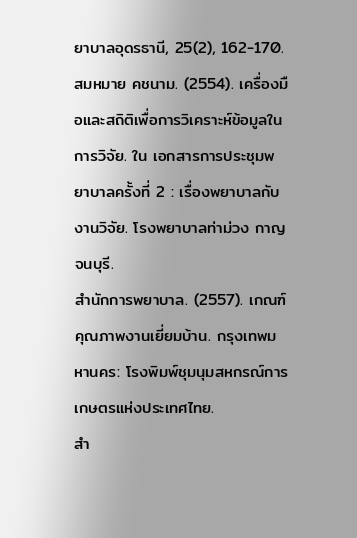ยาบาลอุดรธานี, 25(2), 162-170.
สมหมาย คชนาม. (2554). เครื่องมือและสถิติเพื่อการวิเคราะห์ข้อมูลในการวิจัย. ใน เอกสารการประชุมพยาบาลครั้งที่ 2 : เรื่องพยาบาลกับงานวิจัย. โรงพยาบาลท่าม่วง กาญจนบุรี.
สำนักการพยาบาล. (2557). เกณฑ์คุณภาพงานเยี่ยมบ้าน. กรุงเทพมหานคร: โรงพิมพ์ชุมนุมสหกรณ์การเกษตรแห่งประเทศไทย.
สำ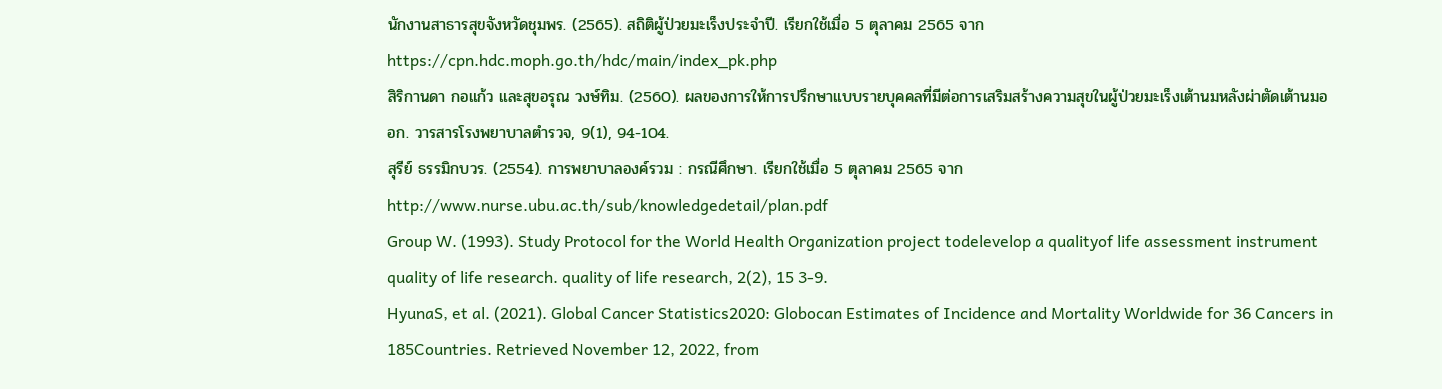นักงานสาธารสุขจังหวัดชุมพร. (2565). สถิติผู้ป่วยมะเร็งประจำปี. เรียกใช้เมื่อ 5 ตุลาคม 2565 จาก https://cpn.hdc.moph.go.th/hdc/main/index_pk.php
สิริกานดา กอแก้ว และสุขอรุณ วงษ์ทิม. (2560). ผลของการให้การปรึกษาแบบรายบุคคลที่มีต่อการเสริมสร้างความสุขในผู้ป่วยมะเร็งเต้านมหลังผ่าตัดเต้านมออก. วารสารโรงพยาบาลตำรวจ, 9(1), 94-104.
สุรีย์ ธรรมิกบวร. (2554). การพยาบาลองค์รวม : กรณีศึกษา. เรียกใช้เมื่อ 5 ตุลาคม 2565 จาก http://www.nurse.ubu.ac.th/sub/knowledgedetail/plan.pdf
Group W. (1993). Study Protocol for the World Health Organization project todelevelop a qualityof life assessment instrument quality of life research. quality of life research, 2(2), 15 3-9.
HyunaS, et al. (2021). Global Cancer Statistics2020: Globocan Estimates of Incidence and Mortality Worldwide for 36 Cancers in 185Countries. Retrieved November 12, 2022, from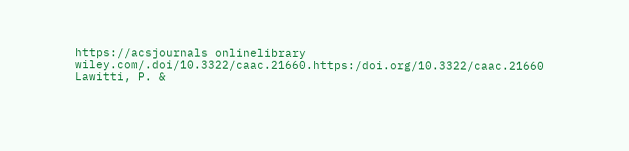https://acsjournals onlinelibrary wiley.com/.doi/10.3322/caac.21660.https:/doi.org/10.3322/caac.21660
Lawitti, P. &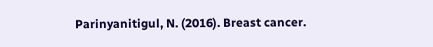Parinyanitigul, N. (2016). Breast cancer.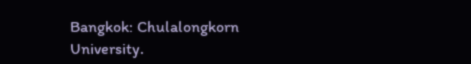Bangkok: Chulalongkorn University.